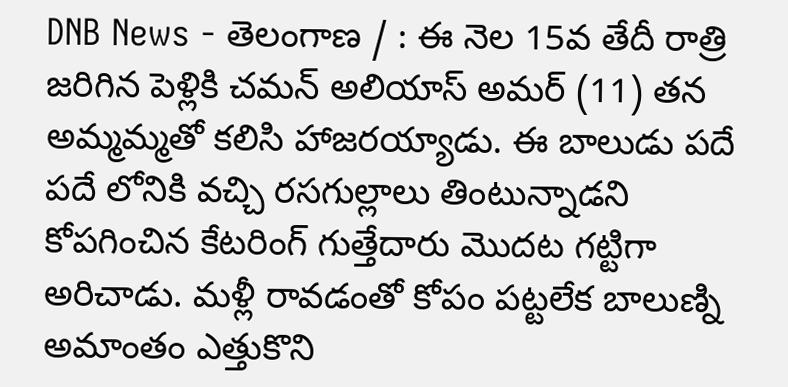DNB News - తెలంగాణ / : ఈ నెల 15వ తేదీ రాత్రి జరిగిన పెళ్లికి చమన్ అలియాస్ అమర్ (11) తన అమ్మమ్మతో కలిసి హాజరయ్యాడు. ఈ బాలుడు పదే పదే లోనికి వచ్చి రసగుల్లాలు తింటున్నాడని కోపగించిన కేటరింగ్ గుత్తేదారు మొదట గట్టిగా అరిచాడు. మళ్లీ రావడంతో కోపం పట్టలేక బాలుణ్ని అమాంతం ఎత్తుకొని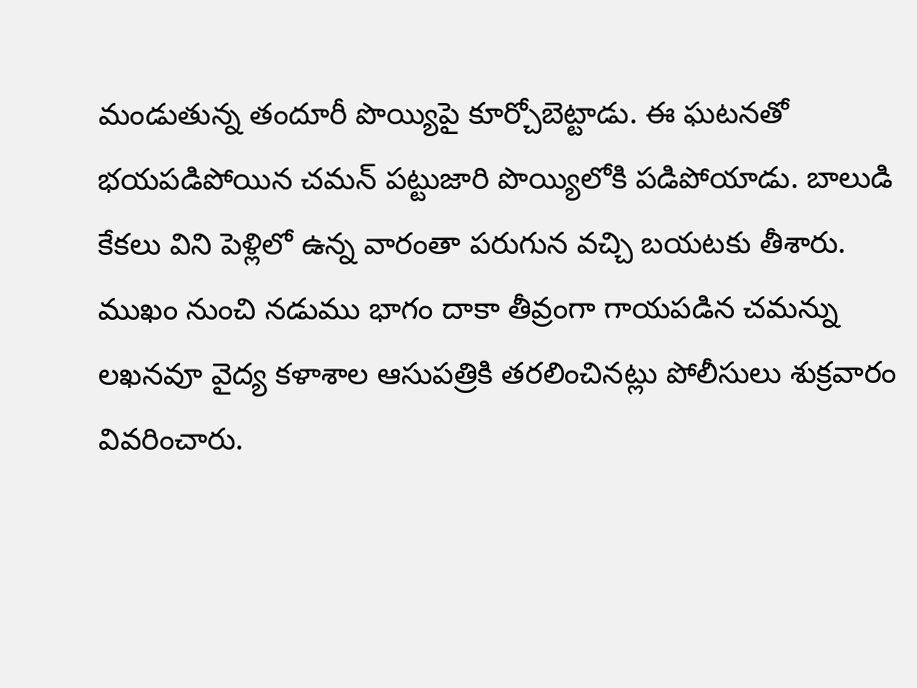మండుతున్న తందూరీ పొయ్యిపై కూర్చోబెట్టాడు. ఈ ఘటనతో భయపడిపోయిన చమన్ పట్టుజారి పొయ్యిలోకి పడిపోయాడు. బాలుడి కేకలు విని పెళ్లిలో ఉన్న వారంతా పరుగున వచ్చి బయటకు తీశారు. ముఖం నుంచి నడుము భాగం దాకా తీవ్రంగా గాయపడిన చమన్ను లఖనవూ వైద్య కళాశాల ఆసుపత్రికి తరలించినట్లు పోలీసులు శుక్రవారం వివరించారు.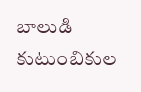బాలుడి కుటుంబికుల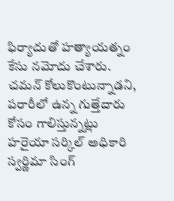ఫిర్యాదుతో హత్యాయత్నం కేసు నమోదు చేశారు. చమన్ కోలుకొంటున్నాడని, పరారీలో ఉన్న గుత్తేదారు కోసం గాలిస్తున్నట్లు హరైయా సర్కిల్ అధికారి స్వర్ణిమా సింగ్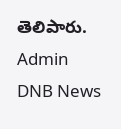తెలిపారు.
Admin
DNB News